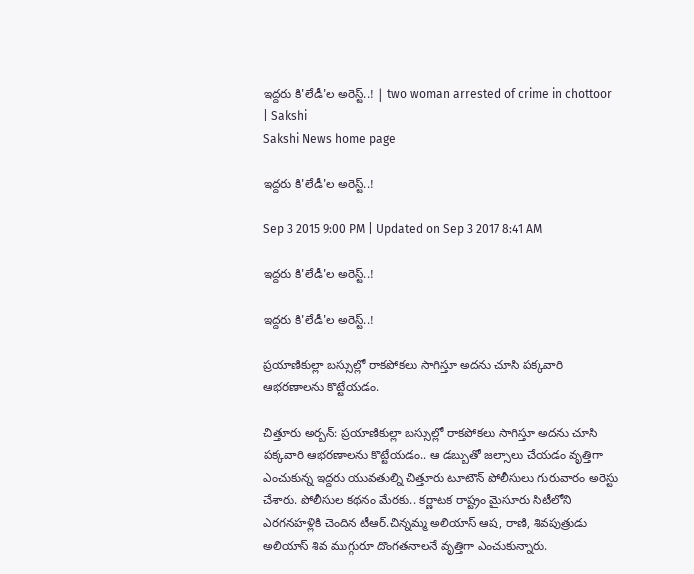ఇద్దరు కి'లేడీ'ల అరెస్ట్..! | two woman arrested of crime in chottoor | Sakshi
Sakshi News home page

ఇద్దరు కి'లేడీ'ల అరెస్ట్..!

Sep 3 2015 9:00 PM | Updated on Sep 3 2017 8:41 AM

ఇద్దరు కి'లేడీ'ల అరెస్ట్..!

ఇద్దరు కి'లేడీ'ల అరెస్ట్..!

ప్రయాణికుల్లా బస్సుల్లో రాకపోకలు సాగిస్తూ అదను చూసి పక్కవారి ఆభరణాలను కొట్టేయడం.

చిత్తూరు అర్బన్: ప్రయాణికుల్లా బస్సుల్లో రాకపోకలు సాగిస్తూ అదను చూసి పక్కవారి ఆభరణాలను కొట్టేయడం.. ఆ డబ్బుతో జల్సాలు చేయడం వృత్తిగా ఎంచుకున్న ఇద్దరు యువతుల్ని చిత్తూరు టూటౌన్ పోలీసులు గురువారం అరెస్టు చేశారు. పోలీసుల కథనం మేరకు.. కర్ణాటక రాష్ట్రం మైసూరు సిటీలోని ఎరగనహళ్లికి చెందిన టీఆర్.చిన్నమ్మ అలియాస్ ఆష, రాణి, శివపుత్రుడు అలియాస్ శివ ముగ్గురూ దొంగతనాలనే వృత్తిగా ఎంచుకున్నారు.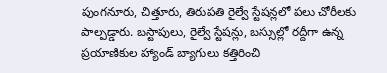పుంగనూరు, చిత్తూరు, తిరుపతి రైల్వే స్టేషన్లలో పలు చోరీలకు పాల్పడ్డారు. బస్టాపులు, రైల్వే స్టేషన్లు, బస్సుల్లో రద్దీగా ఉన్న ప్రయాణికుల హ్యాండ్ బ్యాగులు కత్తిరించి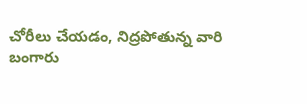చోరీలు చేయడం, నిద్రపోతున్న వారి బంగారు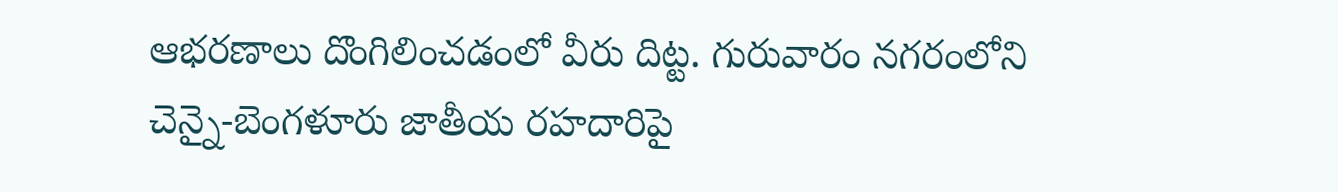ఆభరణాలు దొంగిలించడంలో వీరు దిట్ట. గురువారం నగరంలోని చెన్నై-బెంగళూరు జాతీయ రహదారిపై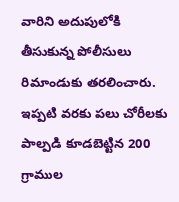వారిని అదుపులోకి తీసుకున్న పోలీసులు రిమాండుకు తరలించారు. ఇప్పటి వరకు పలు చోరీలకు పాల్పడి కూడబెట్టిన 200 గ్రాముల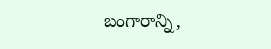బంగారాన్ని,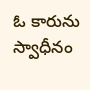ఓ కారును స్వాధీనం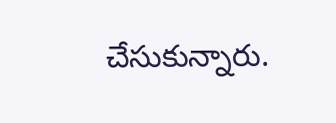చేసుకున్నారు.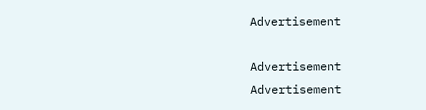Advertisement

Advertisement
Advertisement